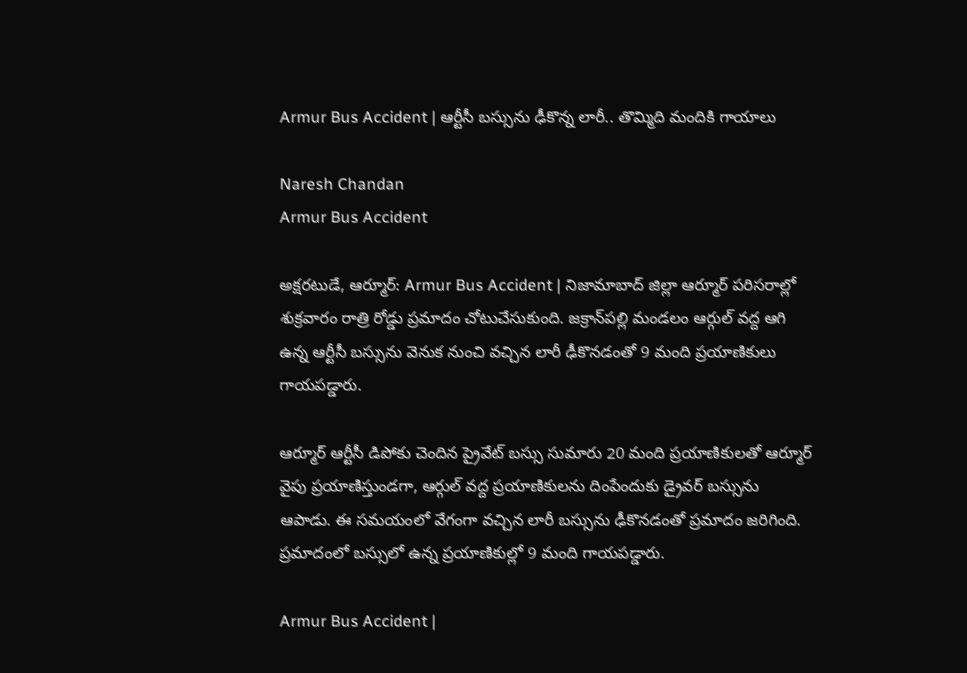Armur Bus Accident | ఆర్టీసీ బస్సును ఢీకొన్న లారీ.. తొమ్మిది మందికి గాయాలు

Naresh Chandan
Armur Bus Accident

అక్షరటుడే, ఆర్మూర్: Armur Bus Accident | నిజామాబాద్ జిల్లా ఆర్మూర్ పరిసరాల్లో శుక్రవారం రాత్రి రోడ్డు ప్రమాదం చోటుచేసుకుంది. జక్రాన్‌పల్లి మండలం ఆర్గుల్ వద్ద ఆగి ఉన్న ఆర్టీసీ బస్సును వెనుక నుంచి వచ్చిన లారీ ఢీకొనడంతో 9 మంది ప్రయాణికులు గాయపడ్డారు.

ఆర్మూర్ ఆర్టీసీ డిపోకు చెందిన ప్రైవేట్ బస్సు సుమారు 20 మంది ప్రయాణికులతో ఆర్మూర్ వైపు ప్రయాణిస్తుండగా, ఆర్గుల్ వద్ద ప్రయాణికులను దింపేందుకు డ్రైవర్ బస్సును ఆపాడు. ఈ సమయంలో వేగంగా వచ్చిన లారీ బస్సును ఢీకొనడంతో ప్రమాదం జరిగింది. ప్రమాదంలో బస్సులో ఉన్న ప్రయాణికుల్లో 9 మంది గాయపడ్డారు.

Armur Bus Accident |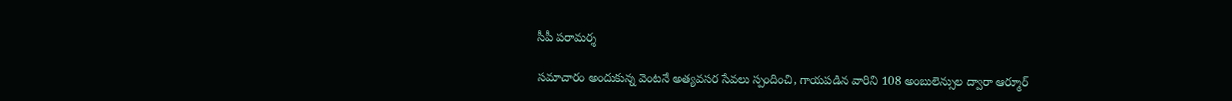సీపీ పరామర్శ

సమాచారం అందుకున్న వెంటనే అత్యవసర సేవలు స్పందించి, గాయపడిన వారిని 108 అంబులెన్సుల ద్వారా ఆర్మూర్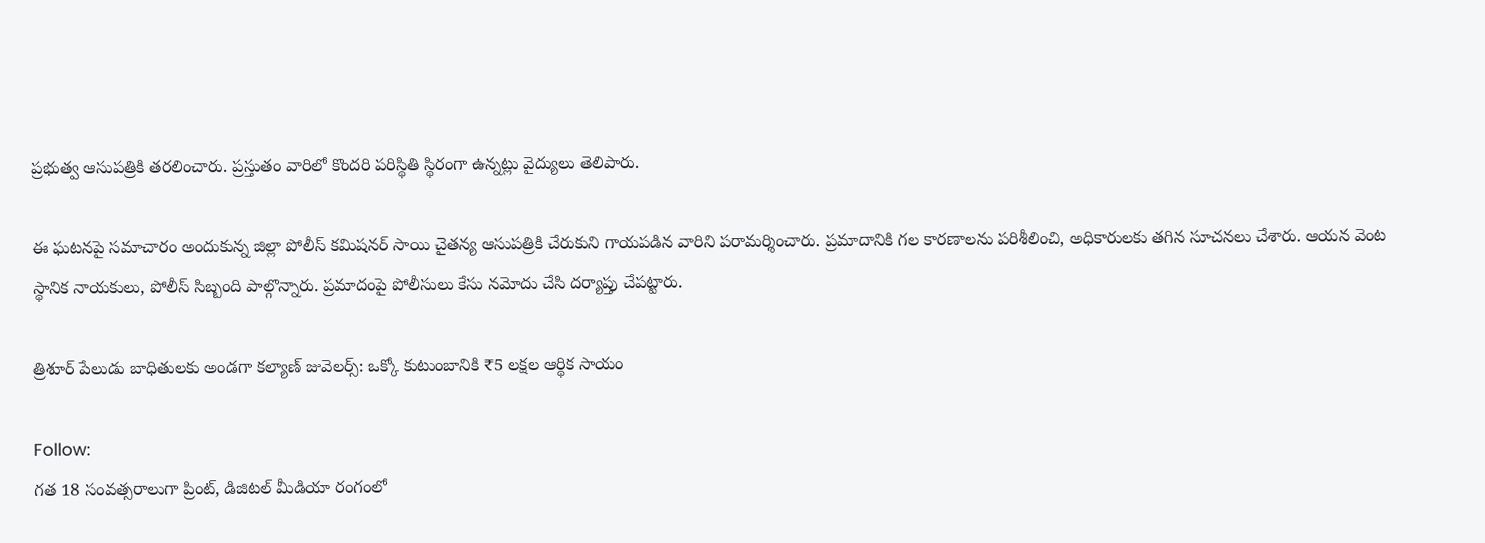ప్రభుత్వ ఆసుపత్రికి తరలించారు. ప్రస్తుతం వారిలో కొందరి పరిస్థితి స్థిరంగా ఉన్నట్లు వైద్యులు తెలిపారు.

ఈ ఘటనపై సమాచారం అందుకున్న జిల్లా పోలీస్ కమిషనర్ సాయి చైతన్య ఆసుపత్రికి చేరుకుని గాయపడిన వారిని పరామర్శించారు. ప్రమాదానికి గల కారణాలను పరిశీలించి, అధికారులకు తగిన సూచనలు చేశారు. ఆయన వెంట స్థానిక నాయకులు, పోలీస్ సిబ్బంది పాల్గొన్నారు. ప్రమాదంపై పోలీసులు కేసు నమోదు చేసి దర్యాప్తు చేపట్టారు.

త్రిశూర్ పేలుడు బాధితులకు అండగా కల్యాణ్ జువెలర్స్: ఒక్కో కుటుంబానికి ₹5 లక్షల ఆర్థిక సాయం

Follow:
గత 18 సంవత్సరాలుగా ప్రింట్, డిజిటల్ మీడియా రంగంలో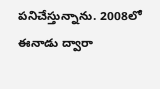పనిచేస్తున్నాను. 2008లో ఈనాడు ద్వారా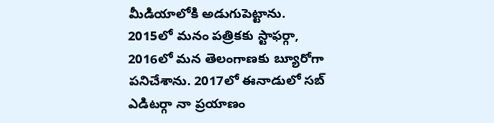మీడియాలోకి అడుగుపెట్టాను. 2015లో మనం పత్రికకు స్టాఫర్గా, 2016లో మన తెలంగాణకు బ్యూరోగా పనిచేశాను. 2017లో ఈనాడులో సబ్ ఎడిటర్గా నా ప్రయాణం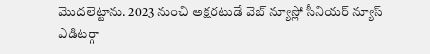మొదలెట్టాను. 2023 నుంచి అక్షరటుడే వెబ్ న్యూస్లో సీనియర్ న్యూస్ ఎడిటర్గా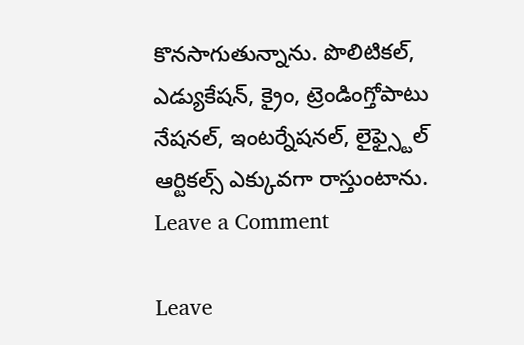కొనసాగుతున్నాను. పొలిటికల్, ఎడ్యుకేషన్, క్రైం, ట్రెండింగ్తోపాటు నేషనల్, ఇంటర్నేషనల్, లైఫ్స్టైల్ ఆర్టికల్స్ ఎక్కువగా రాస్తుంటాను.
Leave a Comment

Leave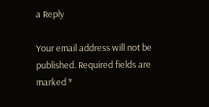a Reply

Your email address will not be published. Required fields are marked *